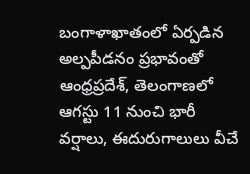బంగాళాఖాతంలో ఏర్పడిన అల్పపీడనం ప్రభావంతో ఆంధ్రప్రదేశ్, తెలంగాణలో ఆగస్టు 11 నుంచి భారీ వర్షాలు, ఈదురుగాలులు వీచే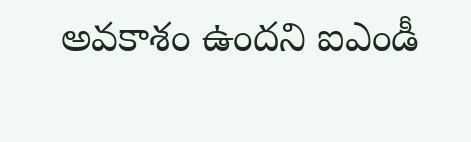అవకాశం ఉందని ఐఎండీ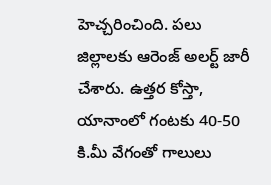హెచ్చరించింది. పలు జిల్లాలకు ఆరెంజ్ అలర్ట్ జారీ చేశారు. ఉత్తర కోస్తా, యానాంలో గంటకు 40-50 కి.మీ వేగంతో గాలులు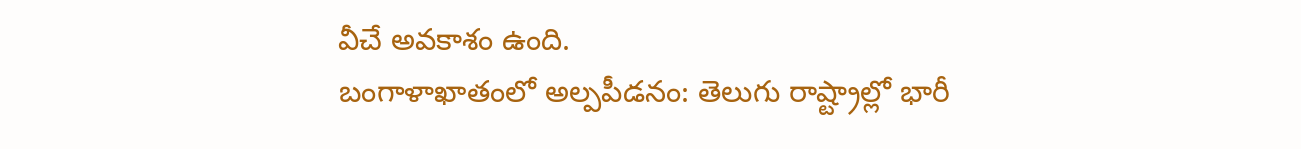వీచే అవకాశం ఉంది.
బంగాళాఖాతంలో అల్పపీడనం: తెలుగు రాష్ట్రాల్లో భారీ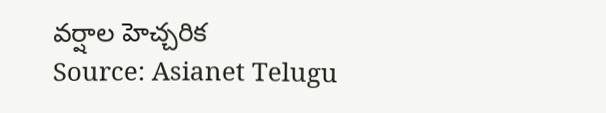వర్షాల హెచ్చరిక
Source: Asianet Telugu